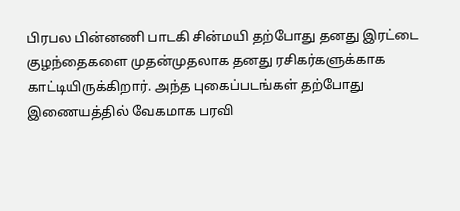பிரபல பின்னணி பாடகி சின்மயி தற்போது தனது இரட்டை குழந்தைகளை முதன்முதலாக தனது ரசிகர்களுக்காக காட்டியிருக்கிறார். அந்த புகைப்படங்கள் தற்போது இணையத்தில் வேகமாக பரவி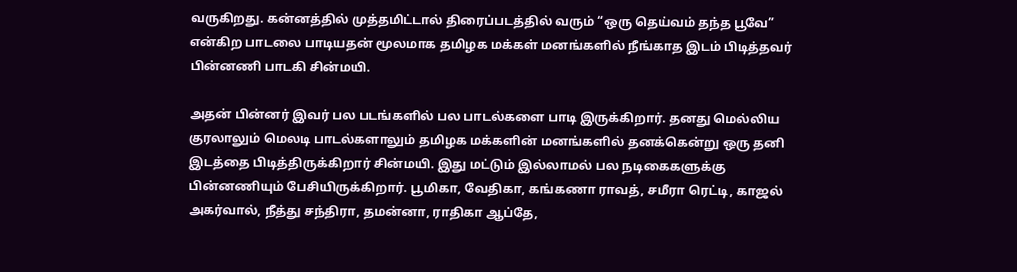வருகிறது. கன்னத்தில் முத்தமிட்டால் திரைப்படத்தில் வரும் “ஒரு தெய்வம் தந்த பூவே” என்கிற பாடலை பாடியதன் மூலமாக தமிழக மக்கள் மனங்களில் நீங்காத இடம் பிடித்தவர் பின்னணி பாடகி சின்மயி.

அதன் பின்னர் இவர் பல படங்களில் பல பாடல்களை பாடி இருக்கிறார். தனது மெல்லிய குரலாலும் மெலடி பாடல்களாலும் தமிழக மக்களின் மனங்களில் தனக்கென்று ஒரு தனி இடத்தை பிடித்திருக்கிறார் சின்மயி. இது மட்டும் இல்லாமல் பல நடிகைகளுக்கு பின்னணியும் பேசியிருக்கிறார். பூமிகா, வேதிகா, கங்கணா ராவத், சமீரா ரெட்டி, காஜல் அகர்வால், நீத்து சந்திரா, தமன்னா, ராதிகா ஆப்தே,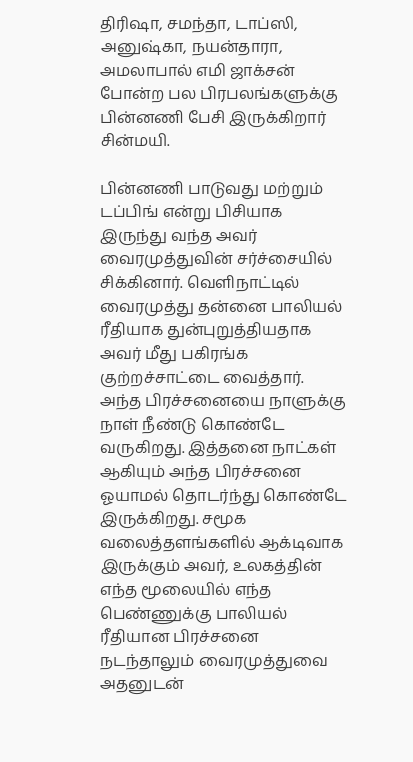திரிஷா, சமந்தா, டாப்ஸி, அனுஷ்கா, நயன்தாரா, அமலாபால் எமி ஜாக்சன் போன்ற பல பிரபலங்களுக்கு பின்னணி பேசி இருக்கிறார் சின்மயி.

பின்னணி பாடுவது மற்றும் டப்பிங் என்று பிசியாக இருந்து வந்த அவர் வைரமுத்துவின் சர்ச்சையில் சிக்கினார். வெளிநாட்டில் வைரமுத்து தன்னை பாலியல் ரீதியாக துன்புறுத்தியதாக அவர் மீது பகிரங்க குற்றச்சாட்டை வைத்தார். அந்த பிரச்சனையை நாளுக்கு நாள் நீண்டு கொண்டே வருகிறது. இத்தனை நாட்கள் ஆகியும் அந்த பிரச்சனை ஓயாமல் தொடர்ந்து கொண்டே இருக்கிறது. சமூக வலைத்தளங்களில் ஆக்டிவாக இருக்கும் அவர், உலகத்தின் எந்த மூலையில் எந்த பெண்ணுக்கு பாலியல் ரீதியான பிரச்சனை நடந்தாலும் வைரமுத்துவை அதனுடன்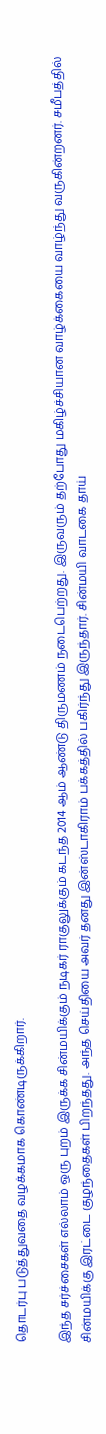தொடர்பு படுத்துவதை வழக்கமாக கொண்டிருக்கிறார்.

இந்த சர்ச்சைகள் எல்லாம் ஒரு புறம் இருக்க சின்மயிக்கும் நடிகர் ராகுலுக்கும் கடந்த 2014 ஆம் ஆண்டு திருமணம் நடைபெற்றது. இருவரும் தற்போது மகிழ்ச்சியான வாழ்க்கையை வாழ்ந்து வருகின்றனர். சமீபத்தில் சின்மயிக்கு இரட்டை குழந்தைகள் பிறந்தது. அந்த செய்தியை அவர் தனது இன்ஸ்டாகிராம் பக்கத்தில் பகிர்ந்து இருந்தார். சின்மயி வாடகை தாய்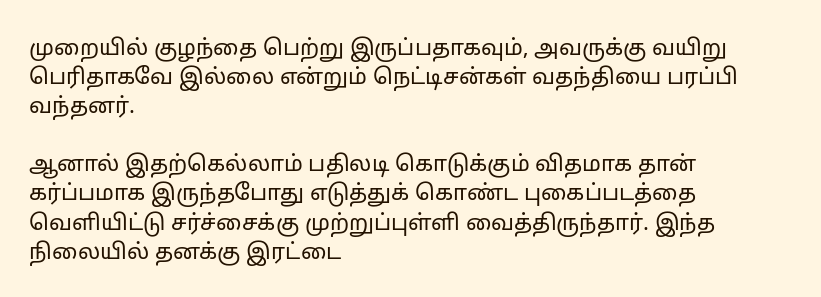முறையில் குழந்தை பெற்று இருப்பதாகவும், அவருக்கு வயிறு பெரிதாகவே இல்லை என்றும் நெட்டிசன்கள் வதந்தியை பரப்பி வந்தனர்.

ஆனால் இதற்கெல்லாம் பதிலடி கொடுக்கும் விதமாக தான் கர்ப்பமாக இருந்தபோது எடுத்துக் கொண்ட புகைப்படத்தை வெளியிட்டு சர்ச்சைக்கு முற்றுப்புள்ளி வைத்திருந்தார். இந்த நிலையில் தனக்கு இரட்டை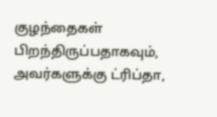குழந்தைகள் பிறந்திருப்பதாகவும், அவர்களுக்கு ட்ரிப்தா,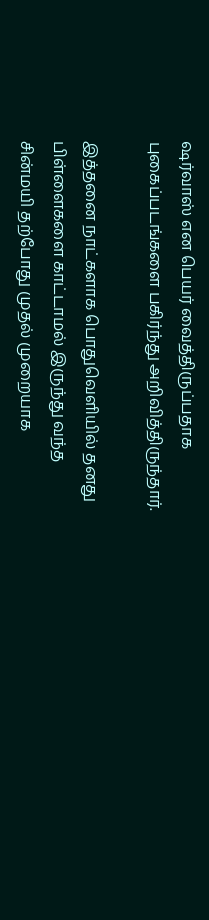ஷர்வாஸ் என பெயர் வைத்திருப்பதாக புகைப்படங்களை பகிர்ந்து அறிவித்திருந்தார்.

இத்தனை நாட்களாக பொதுவெளியில் தனது பிள்ளைகளை காட்டாமல் இருந்து வந்த சின்மயி தற்போது முதல் முறையாக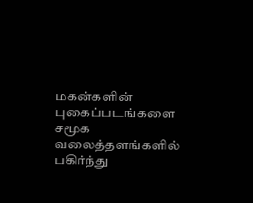மகன்களின் புகைப்படங்களை சமூக வலைத்தளங்களில் பகிர்ந்து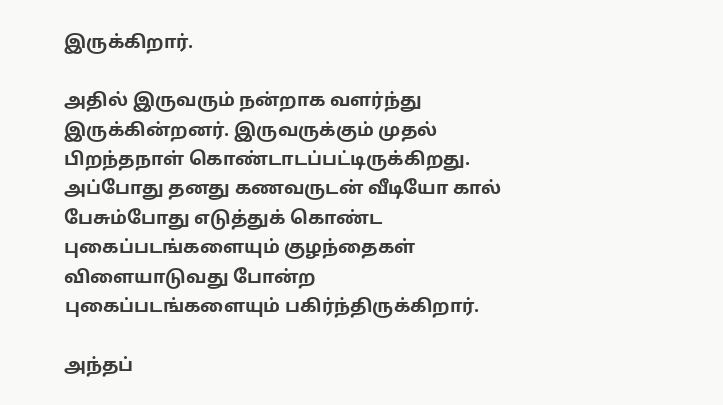இருக்கிறார்.

அதில் இருவரும் நன்றாக வளர்ந்து இருக்கின்றனர். இருவருக்கும் முதல் பிறந்தநாள் கொண்டாடப்பட்டிருக்கிறது. அப்போது தனது கணவருடன் வீடியோ கால் பேசும்போது எடுத்துக் கொண்ட புகைப்படங்களையும் குழந்தைகள் விளையாடுவது போன்ற புகைப்படங்களையும் பகிர்ந்திருக்கிறார்.

அந்தப்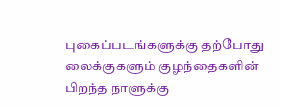புகைப்படங்களுக்கு தற்போது லைக்குகளும் குழந்தைகளின் பிறந்த நாளுக்கு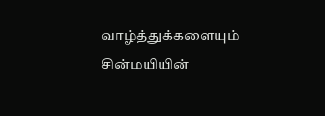வாழ்த்துக்களையும் சின்மயியின்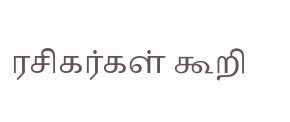ரசிகர்கள் கூறி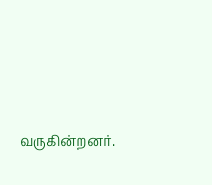வருகின்றனர்.